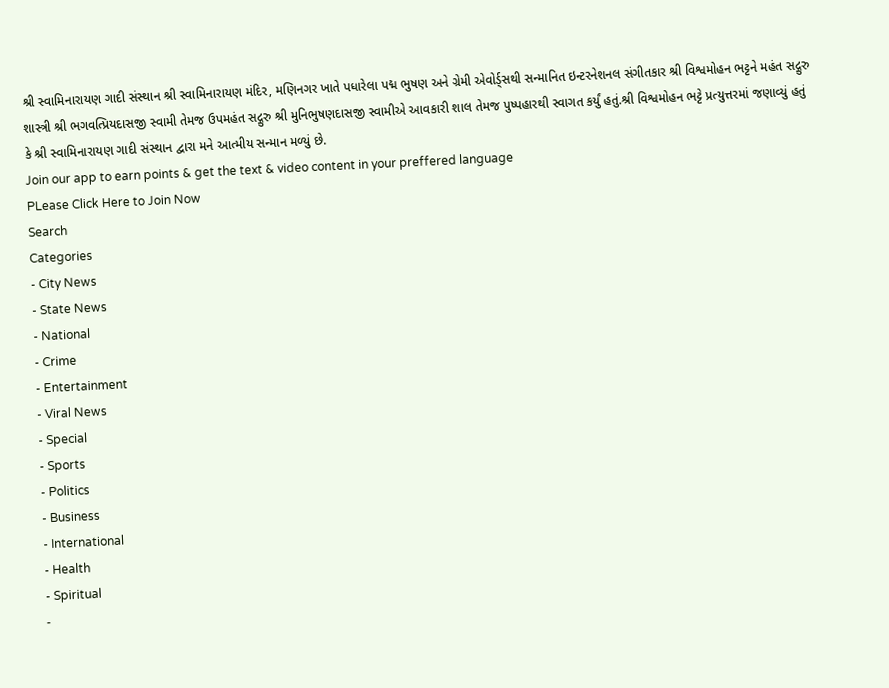શ્રી સ્વામિનારાયણ ગાદી સંસ્થાન શ્રી સ્વામિનારાયણ મંદિર, મણિનગર ખાતે પધારેલા પદ્મ ભુષણ અને ગ્રેમી એવોર્ડ્સથી સન્માનિત ઇન્ટરનેશનલ સંગીતકાર શ્રી વિશ્વમોહન ભટ્ટને મહંત સદ્ગુરુ શાસ્ત્રી શ્રી ભગવત્પ્રિયદાસજી સ્વામી તેમજ ઉપમહંત સદ્ગુરુ શ્રી મુનિભુષણદાસજી સ્વામીએ આવકારી શાલ તેમજ પુષ્પહારથી સ્વાગત કર્યું હતું.શ્રી વિશ્વમોહન ભટ્ટે પ્રત્યુત્તરમાં જણાવ્યું હતું કે શ્રી સ્વામિનારાયણ ગાદી સંસ્થાન દ્વારા મને આત્મીય સન્માન મળ્યું છે.
Join our app to earn points & get the text & video content in your preffered language
PLease Click Here to Join Now
Search
Categories
- City News
- State News
- National
- Crime
- Entertainment
- Viral News
- Special
- Sports
- Politics
- Business
- International
- Health
- Spiritual
-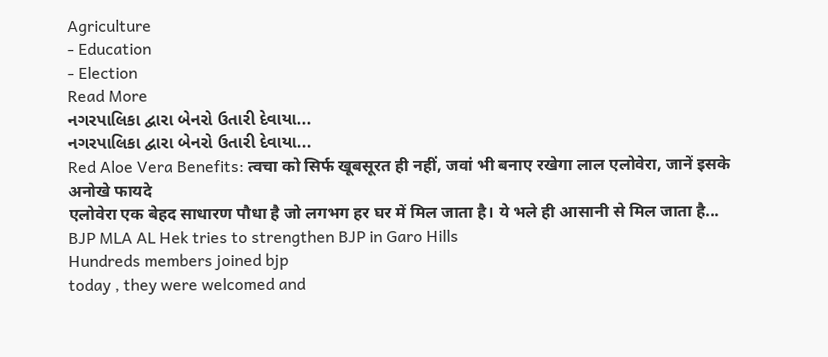Agriculture
- Education
- Election
Read More
નગરપાલિકા દ્વારા બેનરો ઉતારી દેવાયા...
નગરપાલિકા દ્વારા બેનરો ઉતારી દેવાયા...
Red Aloe Vera Benefits: त्वचा को सिर्फ खूबसूरत ही नहीं, जवां भी बनाए रखेगा लाल एलोवेरा, जानें इसके अनोखे फायदे
एलोवेरा एक बेहद साधारण पौधा है जो लगभग हर घर में मिल जाता है। ये भले ही आसानी से मिल जाता है...
BJP MLA AL Hek tries to strengthen BJP in Garo Hills
Hundreds members joined bjp
today , they were welcomed and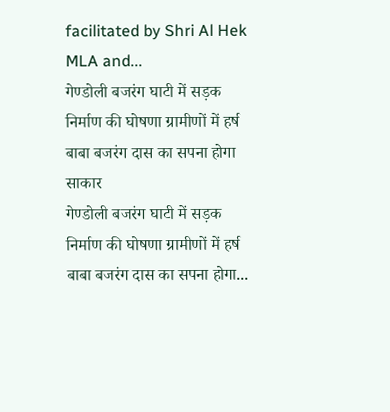facilitated by Shri Al Hek MLA and...
गेण्डोली बजरंग घाटी में सड़क निर्माण की घोषणा ग्रामीणों में हर्ष बाबा बजरंग दास का सपना होगा साकार
गेण्डोली बजरंग घाटी में सड़क निर्माण की घोषणा ग्रामीणों में हर्ष
बाबा बजरंग दास का सपना होगा...